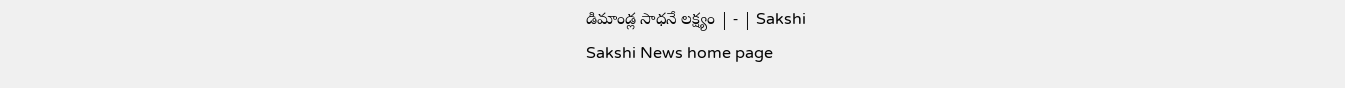డిమాండ్ల సాధనే లక్ష్యం | - | Sakshi
Sakshi News home page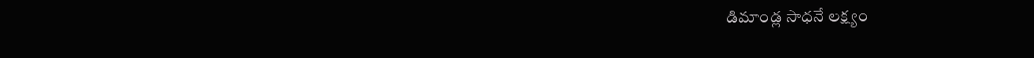డిమాండ్ల సాధనే లక్ష్యం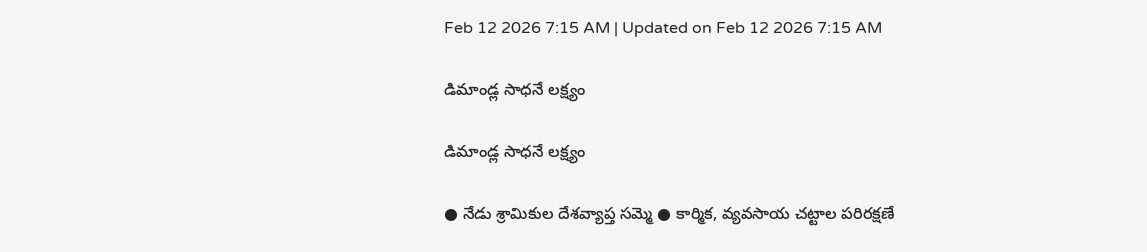Feb 12 2026 7:15 AM | Updated on Feb 12 2026 7:15 AM

డిమాండ్ల సాధనే లక్ష్యం

డిమాండ్ల సాధనే లక్ష్యం

● నేడు శ్రామికుల దేశవ్యాప్త సమ్మె ● కార్మిక, వ్యవసాయ చట్టాల పరిరక్షణే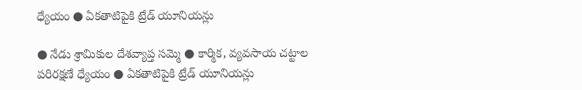ధ్యేయం ● ఏకతాటిపైకి ట్రేడ్‌ యూనియన్లు

● నేడు శ్రామికుల దేశవ్యాప్త సమ్మె ● కార్మిక, వ్యవసాయ చట్టాల పరిరక్షణే ధ్యేయం ● ఏకతాటిపైకి ట్రేడ్‌ యూనియన్లు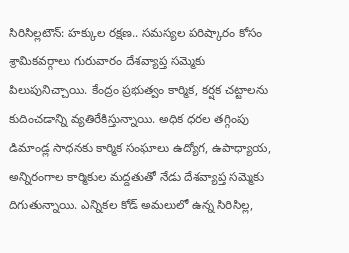సిరిసిల్లటౌన్‌: హక్కుల రక్షణ.. సమస్యల పరిష్కారం కోసం శ్రామికవర్గాలు గురువారం దేశవ్యాప్త సమ్మెకు పిలుపునిచ్చాయి. కేంద్రం ప్రభుత్వం కార్మిక, కర్షక చట్టాలను కుదించడాన్ని వ్యతిరేకిస్తున్నాయి. అధిక ధరల తగ్గింపు డిమాండ్ల సాధనకు కార్మిక సంఘాలు ఉద్యోగ, ఉపాధ్యాయ, అన్నిరంగాల కార్మికుల మద్దతుతో నేడు దేశవ్యాప్త సమ్మెకు దిగుతున్నాయి. ఎన్నికల కోడ్‌ అమలులో ఉన్న సిరిసిల్ల,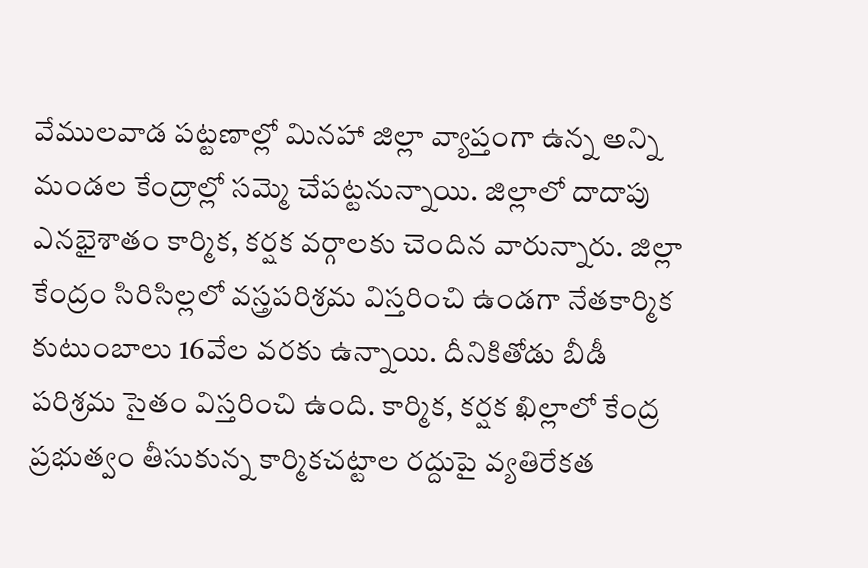వేములవాడ పట్టణాల్లో మినహా జిల్లా వ్యాప్తంగా ఉన్న అన్ని మండల కేంద్రాల్లో సమ్మె చేపట్టనున్నాయి. జిల్లాలో దాదాపు ఎనభైశాతం కార్మిక, కర్షక వర్గాలకు చెందిన వారున్నారు. జిల్లా కేంద్రం సిరిసిల్లలో వస్త్రపరిశ్రమ విస్తరించి ఉండగా నేతకార్మిక కుటుంబాలు 16వేల వరకు ఉన్నాయి. దీనికితోడు బీడీ పరిశ్రమ సైతం విస్తరించి ఉంది. కార్మిక, కర్షక ఖిల్లాలో కేంద్ర ప్రభుత్వం తీసుకున్న కార్మికచట్టాల రద్దుపై వ్యతిరేకత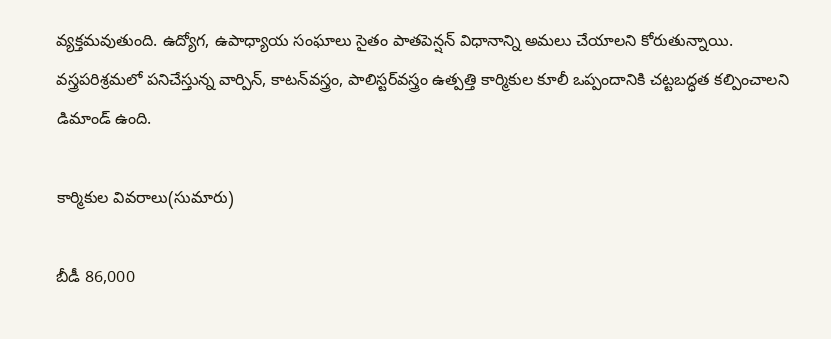వ్యక్తమవుతుంది. ఉద్యోగ, ఉపాధ్యాయ సంఘాలు సైతం పాతపెన్షన్‌ విధానాన్ని అమలు చేయాలని కోరుతున్నాయి. వస్త్రపరిశ్రమలో పనిచేస్తున్న వార్పిన్‌, కాటన్‌వస్త్రం, పాలిస్టర్‌వస్త్రం ఉత్పత్తి కార్మికుల కూలీ ఒప్పందానికి చట్టబద్ధత కల్పించాలని డిమాండ్‌ ఉంది.

కార్మికుల వివరాలు(సుమారు)

బీడీ 86,000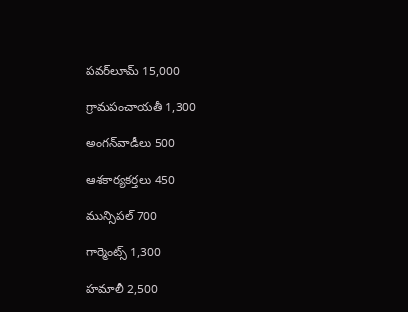పవర్‌లూమ్‌ 15,000

గ్రామపంచాయతీ 1,300

అంగన్‌వాడీలు 500

ఆశకార్యకర్తలు 450

మున్సిపల్‌ 700

గార్మెంట్స్‌ 1,300

హమాలీ 2,500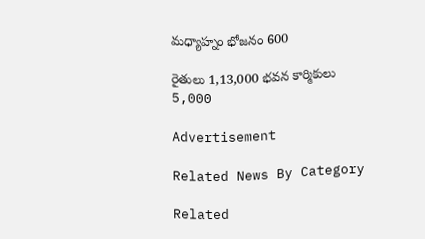మధ్యాహ్నం భోజనం 600

రైతులు 1,13,000 భవన కార్మికులు 5,000

Advertisement

Related News By Category

Related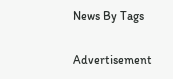News By Tags

Advertisement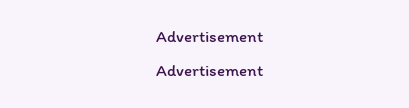Advertisement
Advertisement